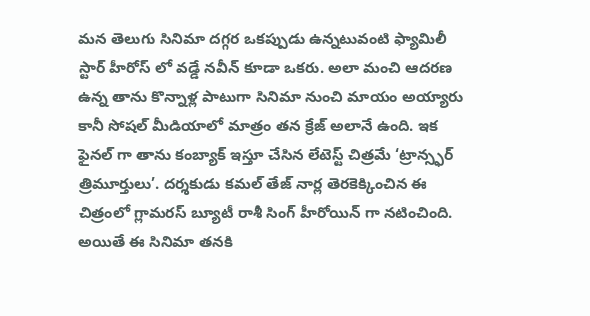మన తెలుగు సినిమా దగ్గర ఒకప్పుడు ఉన్నటువంటి ఫ్యామిలీ స్టార్ హీరోస్ లో వడ్డే నవీన్ కూడా ఒకరు. అలా మంచి ఆదరణ ఉన్న తాను కొన్నాళ్ల పాటుగా సినిమా నుంచి మాయం అయ్యారు కానీ సోషల్ మీడియాలో మాత్రం తన క్రేజ్ అలానే ఉంది. ఇక ఫైనల్ గా తాను కంబ్యాక్ ఇస్తూ చేసిన లేటెస్ట్ చిత్రమే ‘ట్రాన్స్ఫర్ త్రిమూర్తులు’. దర్శకుడు కమల్ తేజ్ నార్ల తెరకెక్కించిన ఈ చిత్రంలో గ్లామరస్ బ్యూటీ రాశీ సింగ్ హీరోయిన్ గా నటించింది.
అయితే ఈ సినిమా తనకి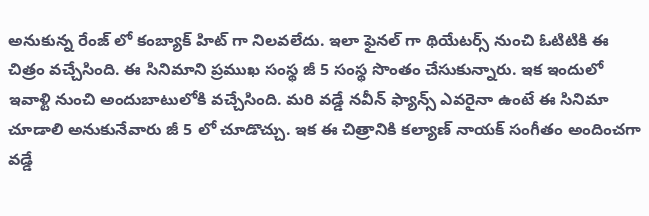అనుకున్న రేంజ్ లో కంబ్యాక్ హిట్ గా నిలవలేదు. ఇలా ఫైనల్ గా థియేటర్స్ నుంచి ఓటిటికి ఈ చిత్రం వచ్చేసింది. ఈ సినిమాని ప్రముఖ సంస్థ జీ 5 సంస్థ సొంతం చేసుకున్నారు. ఇక ఇందులో ఇవాళ్టి నుంచి అందుబాటులోకి వచ్చేసింది. మరి వడ్డే నవీన్ ఫ్యాన్స్ ఎవరైనా ఉంటే ఈ సినిమా చూడాలి అనుకునేవారు జీ 5 లో చూడొచ్చు. ఇక ఈ చిత్రానికి కల్యాణ్ నాయక్ సంగీతం అందించగా వడ్డే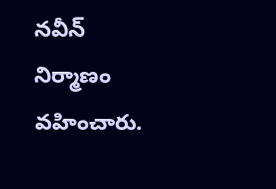నవీన్ నిర్మాణం వహించారు.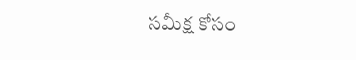సమీక్ష కోసం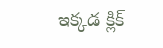ఇక్కడ క్లిక్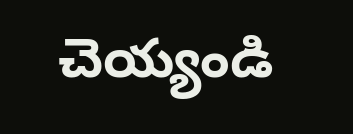చెయ్యండి